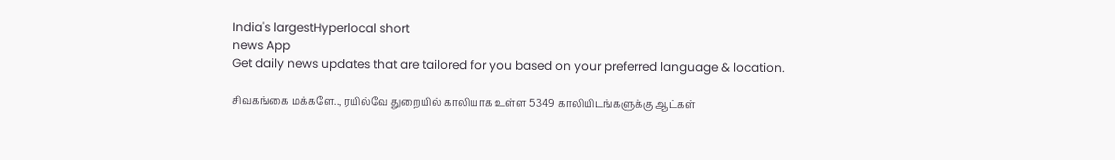India's largestHyperlocal short
news App
Get daily news updates that are tailored for you based on your preferred language & location.

சிவகங்கை மக்களே.., ரயில்வே துறையில் காலியாக உள்ள 5349 காலியிடங்களுக்கு ஆட்கள்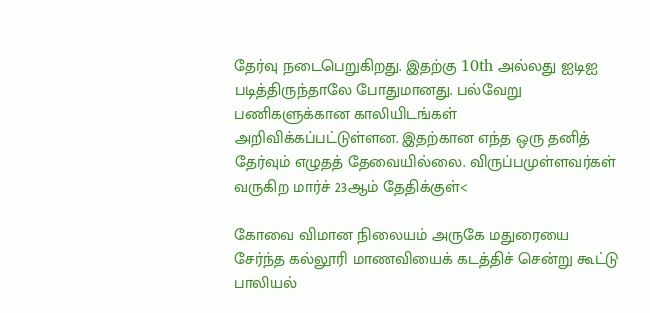தேர்வு நடைபெறுகிறது. இதற்கு 10th அல்லது ஐடிஐ படித்திருந்தாலே போதுமானது. பல்வேறு பணிகளுக்கான காலியிடங்கள் அறிவிக்கப்பட்டுள்ளன. இதற்கான எந்த ஒரு தனித் தேர்வும் எழுதத் தேவையில்லை. விருப்பமுள்ளவர்கள் வருகிற மார்ச் 23ஆம் தேதிக்குள்<

கோவை விமான நிலையம் அருகே மதுரையை சேர்ந்த கல்லூரி மாணவியைக் கடத்திச் சென்று கூட்டு பாலியல்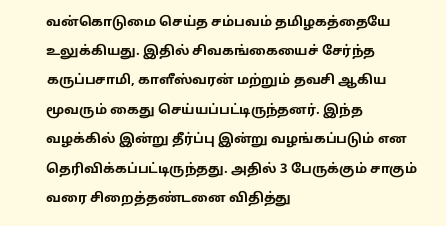வன்கொடுமை செய்த சம்பவம் தமிழகத்தையே உலுக்கியது. இதில் சிவகங்கையைச் சேர்ந்த கருப்பசாமி, காளீஸ்வரன் மற்றும் தவசி ஆகிய மூவரும் கைது செய்யப்பட்டிருந்தனர். இந்த வழக்கில் இன்று தீர்ப்பு இன்று வழங்கப்படும் என தெரிவிக்கப்பட்டிருந்தது. அதில் 3 பேருக்கும் சாகும் வரை சிறைத்தண்டனை விதித்து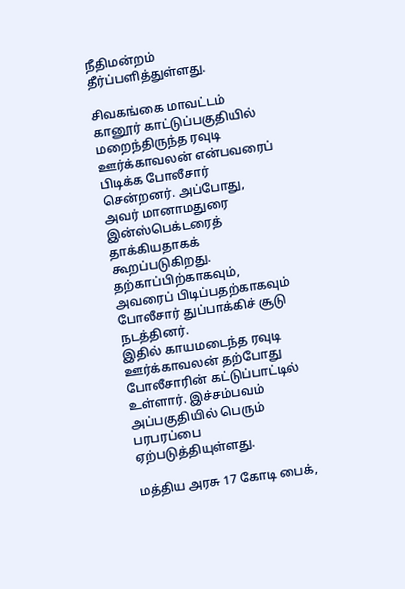நீதிமன்றம் தீர்ப்பளித்துள்ளது.

சிவகங்கை மாவட்டம் கானூர் காட்டுப்பகுதியில் மறைந்திருந்த ரவுடி ஊர்க்காவலன் என்பவரைப் பிடிக்க போலீசார் சென்றனர். அப்போது, அவர் மானாமதுரை இன்ஸ்பெக்டரைத் தாக்கியதாகக் கூறப்படுகிறது. தற்காப்பிற்காகவும், அவரைப் பிடிப்பதற்காகவும் போலீசார் துப்பாக்கிச் சூடு நடத்தினர்.
இதில் காயமடைந்த ரவுடி ஊர்க்காவலன் தற்போது போலீசாரின் கட்டுப்பாட்டில் உள்ளார். இச்சம்பவம் அப்பகுதியில் பெரும் பரபரப்பை ஏற்படுத்தியுள்ளது.

மத்திய அரசு 17 கோடி பைக்,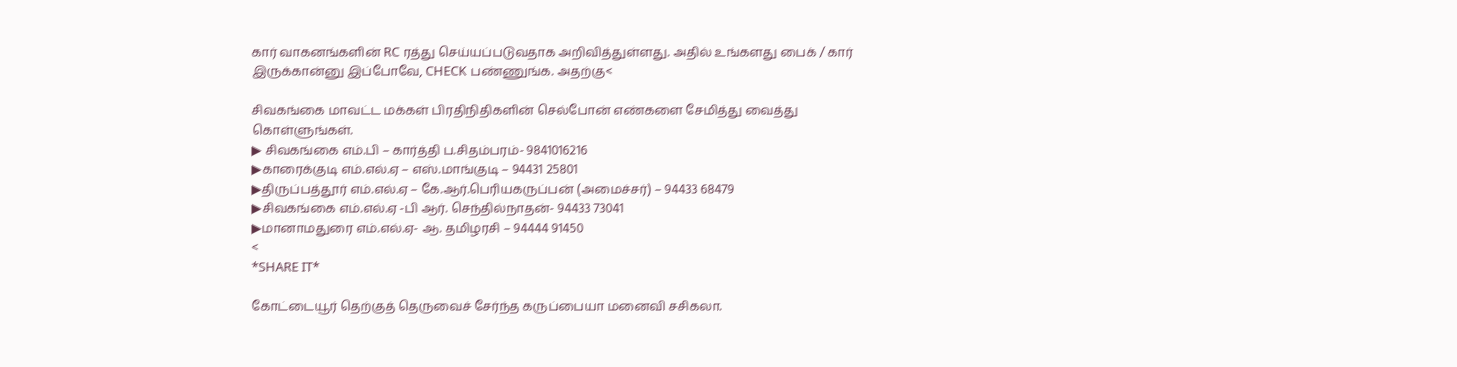கார் வாகனங்களின் RC ரத்து செய்யப்படுவதாக அறிவித்துள்ளது. அதில் உங்களது பைக் / கார் இருக்கான்னு இப்போவே, CHECK பண்ணுங்க. அதற்கு<

சிவகங்கை மாவட்ட மக்கள் பிரதிநிதிகளின் செல்போன் எண்களை சேமித்து வைத்து கொள்ளுங்கள்.
▶ சிவகங்கை எம்.பி – கார்த்தி ப.சிதம்பரம்- 9841016216
▶காரைக்குடி எம்.எல்.ஏ – எஸ்.மாங்குடி – 94431 25801
▶திருப்பத்தூர் எம்.எல்.ஏ – கே.ஆர்.பெரியகருப்பன் (அமைச்சர்) – 94433 68479
▶சிவகங்கை எம்.எல்.ஏ -பி ஆர். செந்தில்நாதன்- 94433 73041
▶மானாமதுரை எம்.எல்.ஏ- ஆ. தமிழரசி – 94444 91450
<
*SHARE IT*

கோட்டையூர் தெற்குத் தெருவைச் சேர்ந்த கருப்பையா மனைவி சசிகலா.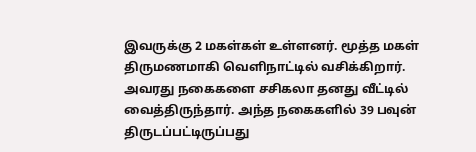இவருக்கு 2 மகள்கள் உள்ளனர். மூத்த மகள் திருமணமாகி வெளிநாட்டில் வசிக்கிறார். அவரது நகைகளை சசிகலா தனது வீட்டில் வைத்திருந்தார். அந்த நகைகளில் 39 பவுன் திருடப்பட்டிருப்பது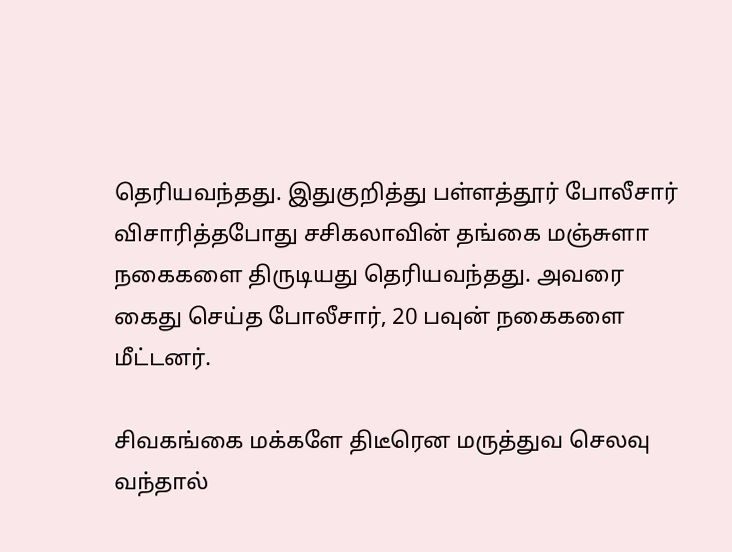தெரியவந்தது. இதுகுறித்து பள்ளத்தூர் போலீசார் விசாரித்தபோது சசிகலாவின் தங்கை மஞ்சுளா நகைகளை திருடியது தெரியவந்தது. அவரை கைது செய்த போலீசார், 20 பவுன் நகைகளை மீட்டனர்.

சிவகங்கை மக்களே திடீரென மருத்துவ செலவு வந்தால்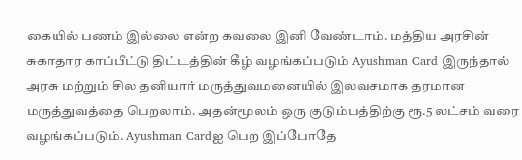கையில் பணம் இல்லை என்ற கவலை இனி வேண்டாம். மத்திய அரசின் சுகாதார காப்பீட்டு திட்டத்தின் கீழ் வழங்கப்படும் Ayushman Card இருந்தால் அரசு மற்றும் சில தனியார் மருத்துவமனையில் இலவசமாக தரமான மருத்துவத்தை பெறலாம். அதன்மூலம் ஒரு குடும்பத்திற்கு ரூ.5 லட்சம் வரை வழங்கப்படும். Ayushman Cardஐ பெற இப்போதே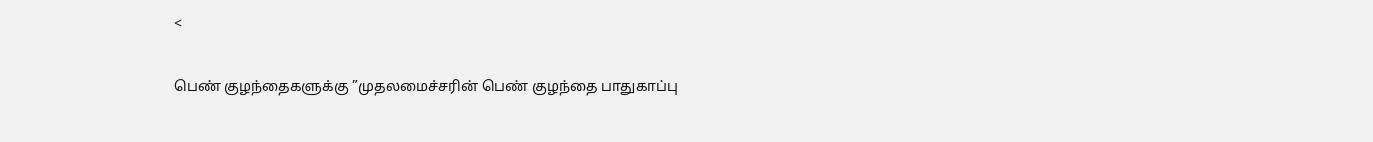<

பெண் குழந்தைகளுக்கு ”முதலமைச்சரின் பெண் குழந்தை பாதுகாப்பு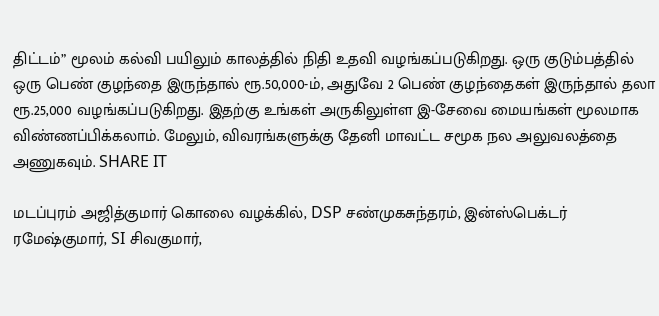திட்டம்” மூலம் கல்வி பயிலும் காலத்தில் நிதி உதவி வழங்கப்படுகிறது. ஒரு குடும்பத்தில் ஒரு பெண் குழந்தை இருந்தால் ரூ.50,000-ம், அதுவே 2 பெண் குழந்தைகள் இருந்தால் தலா ரூ.25,000 வழங்கப்படுகிறது. இதற்கு உங்கள் அருகிலுள்ள இ-சேவை மையங்கள் மூலமாக விண்ணப்பிக்கலாம். மேலும், விவரங்களுக்கு தேனி மாவட்ட சமூக நல அலுவலத்தை அணுகவும். SHARE IT

மடப்புரம் அஜித்குமார் கொலை வழக்கில், DSP சண்முகசுந்தரம், இன்ஸ்பெக்டர் ரமேஷ்குமார், SI சிவகுமார்,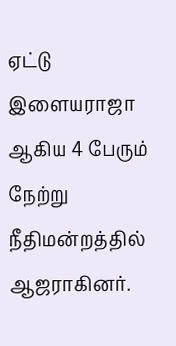ஏட்டு இளையராஜா ஆகிய 4 பேரும் நேற்று நீதிமன்றத்தில் ஆஜராகினர்.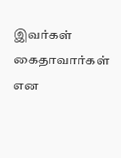இவர்கள் கைதாவார்கள் என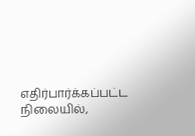எதிர்பார்க்கப்பட்ட நிலையில்,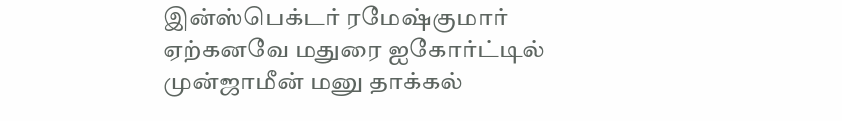இன்ஸ்பெக்டர் ரமேஷ்குமார் ஏற்கனவே மதுரை ஐகோர்ட்டில் முன்ஜாமீன் மனு தாக்கல்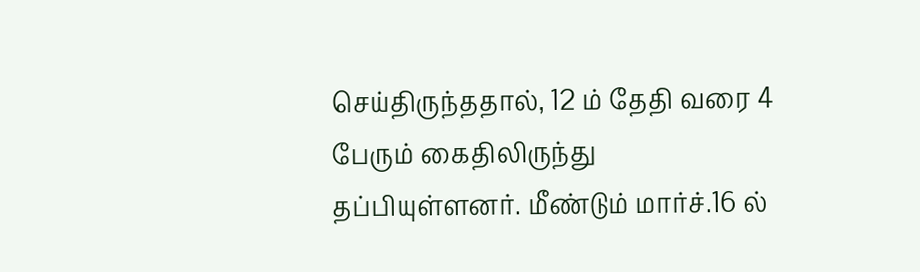செய்திருந்ததால், 12 ம் தேதி வரை 4 பேரும் கைதிலிருந்து தப்பியுள்ளனர். மீண்டும் மார்ச்.16 ல்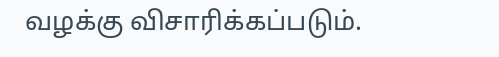வழக்கு விசாரிக்கப்படும்.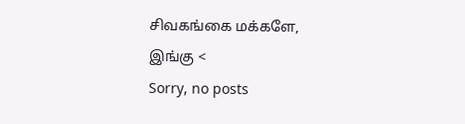சிவகங்கை மக்களே, இங்கு <
Sorry, no posts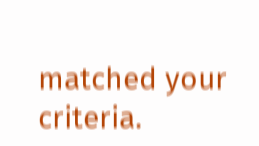matched your criteria.